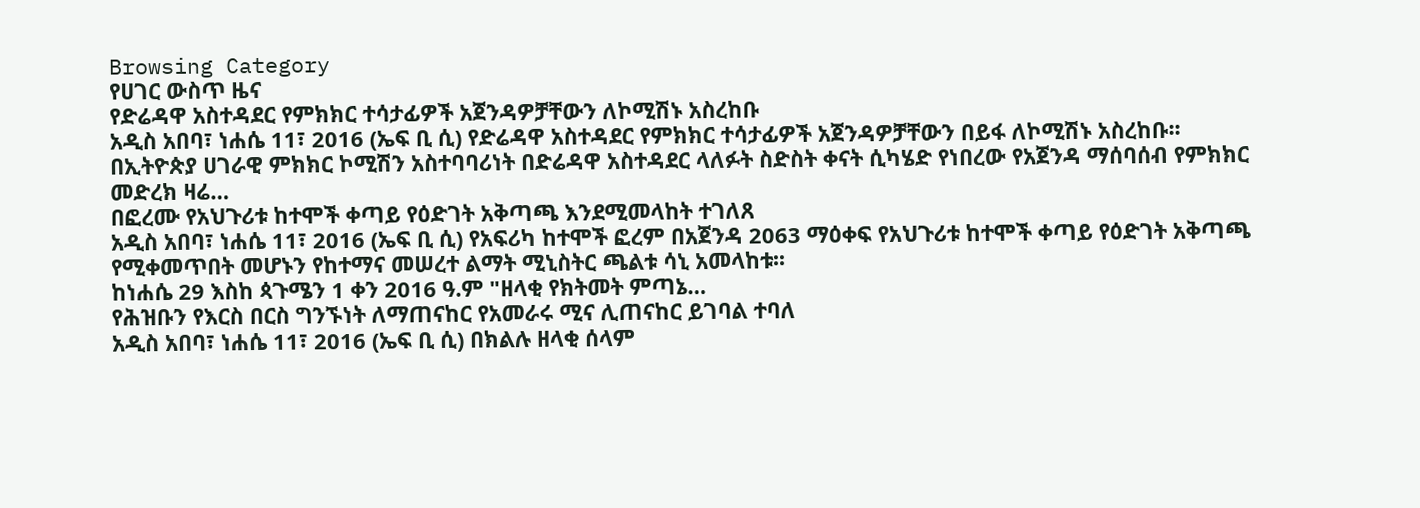Browsing Category
የሀገር ውስጥ ዜና
የድሬዳዋ አስተዳደር የምክክር ተሳታፊዎች አጀንዳዎቻቸውን ለኮሚሽኑ አስረከቡ
አዲስ አበባ፣ ነሐሴ 11፣ 2016 (ኤፍ ቢ ሲ) የድሬዳዋ አስተዳደር የምክክር ተሳታፊዎች አጀንዳዎቻቸውን በይፋ ለኮሚሽኑ አስረከቡ፡፡
በኢትዮጵያ ሀገራዊ ምክክር ኮሚሽን አስተባባሪነት በድሬዳዋ አስተዳደር ላለፉት ስድስት ቀናት ሲካሄድ የነበረው የአጀንዳ ማሰባሰብ የምክክር መድረክ ዛሬ…
በፎረሙ የአህጉሪቱ ከተሞች ቀጣይ የዕድገት አቅጣጫ እንደሚመላከት ተገለጸ
አዲስ አበባ፣ ነሐሴ 11፣ 2016 (ኤፍ ቢ ሲ) የአፍሪካ ከተሞች ፎረም በአጀንዳ 2063 ማዕቀፍ የአህጉሪቱ ከተሞች ቀጣይ የዕድገት አቅጣጫ የሚቀመጥበት መሆኑን የከተማና መሠረተ ልማት ሚኒስትር ጫልቱ ሳኒ አመላከቱ፡፡
ከነሐሴ 29 እስከ ጳጉሜን 1 ቀን 2016 ዓ.ም "ዘላቂ የክትመት ምጣኔ…
የሕዝቡን የእርስ በርስ ግንኙነት ለማጠናከር የአመራሩ ሚና ሊጠናከር ይገባል ተባለ
አዲስ አበባ፣ ነሐሴ 11፣ 2016 (ኤፍ ቢ ሲ) በክልሉ ዘላቂ ሰላም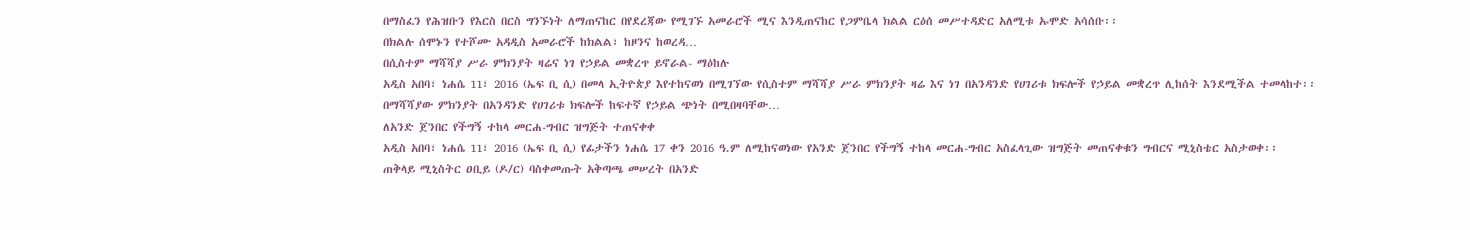በማስፈን የሕዝቡን የእርስ በርስ ግንኙነት ለማጠናከር በየደረጃው የሚገኙ አመራሮች ሚና እንዲጠናከር የጋምቤላ ክልል ርዕሰ መሥተዳድር አለሚቱ ኡሞድ አሳሰቡ፡፡
በክልሉ ሰሞኑን የተሾሙ አዳዲስ አመራሮች ከክልል፣ ከዞንና ከወረዳ…
በሲስተም ማሻሻያ ሥራ ምክንያት ዛሬና ነገ የኃይል መቋረጥ ይኖራል- ማዕከሉ
አዲስ አበባ፣ ነሐሴ 11፣ 2016 (ኤፍ ቢ ሲ) በመላ ኢትዮጵያ እየተከናወነ በሚገኘው የሲስተም ማሻሻያ ሥራ ምክንያት ዛሬ እና ነገ በአንዳንድ የሀገሪቱ ክፍሎች የኃይል መቋረጥ ሊከሰት እንደሚችል ተመላከተ፡፡
በማሻሻያው ምክንያት በአንዳንድ የሀገሪቱ ክፍሎች ከፍተኛ የኃይል ጭነት በሚበዛባቸው…
ለአንድ ጀንበር የችግኝ ተከላ መርሐ-ግብር ዝግጅት ተጠናቀቀ
አዲስ አበባ፣ ነሐሴ 11፣ 2016 (ኤፍ ቢ ሲ) የፊታችን ነሐሴ 17 ቀን 2016 ዓ.ም ለሚከናወነው የአንድ ጀንበር የችግኝ ተከላ መርሐ-ግብር አስፈላጊው ዝግጅት መጠናቀቁን ግብርና ሚኒስቴር አስታወቀ፡፡
ጠቅላይ ሚኒስትር ዐቢይ (ዶ/ር) ባስቀመጡት አቅጣጫ መሠረት በአንድ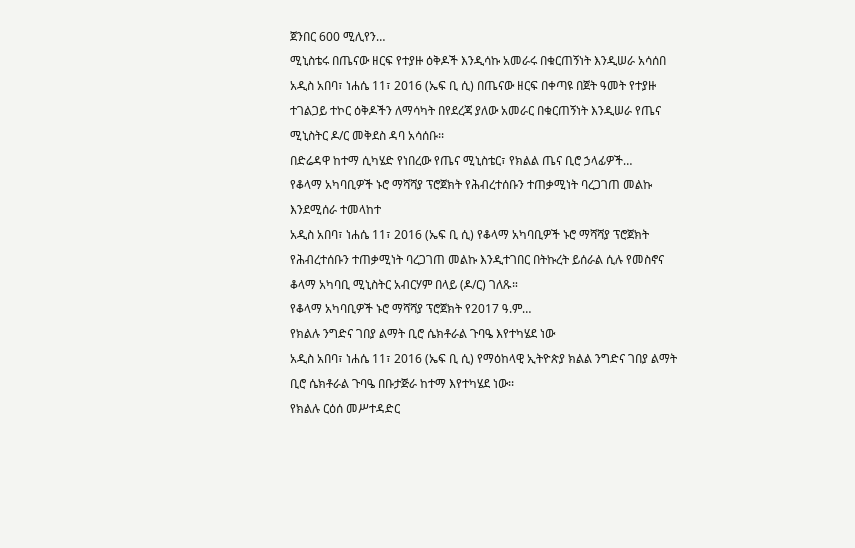ጀንበር 600 ሚሊየን…
ሚኒስቴሩ በጤናው ዘርፍ የተያዙ ዕቅዶች እንዲሳኩ አመራሩ በቁርጠኝነት እንዲሠራ አሳሰበ
አዲስ አበባ፣ ነሐሴ 11፣ 2016 (ኤፍ ቢ ሲ) በጤናው ዘርፍ በቀጣዩ በጀት ዓመት የተያዙ ተገልጋይ ተኮር ዕቅዶችን ለማሳካት በየደረጃ ያለው አመራር በቁርጠኝነት እንዲሠራ የጤና ሚኒስትር ዶ/ር መቅደስ ዳባ አሳሰቡ፡፡
በድሬዳዋ ከተማ ሲካሄድ የነበረው የጤና ሚኒስቴር፣ የክልል ጤና ቢሮ ኃላፊዎች…
የቆላማ አካባቢዎች ኑሮ ማሻሻያ ፕሮጀክት የሕብረተሰቡን ተጠቃሚነት ባረጋገጠ መልኩ እንደሚሰራ ተመላከተ
አዲስ አበባ፣ ነሐሴ 11፣ 2016 (ኤፍ ቢ ሲ) የቆላማ አካባቢዎች ኑሮ ማሻሻያ ፕሮጀክት የሕብረተሰቡን ተጠቃሚነት ባረጋገጠ መልኩ እንዲተገበር በትኩረት ይሰራል ሲሉ የመስኖና ቆላማ አካባቢ ሚኒስትር አብርሃም በላይ (ዶ/ር) ገለጹ።
የቆላማ አካባቢዎች ኑሮ ማሻሻያ ፕሮጀክት የ2017 ዓ.ም…
የክልሉ ንግድና ገበያ ልማት ቢሮ ሴክቶራል ጉባዔ እየተካሄደ ነው
አዲስ አበባ፣ ነሐሴ 11፣ 2016 (ኤፍ ቢ ሲ) የማዕከላዊ ኢትዮጵያ ክልል ንግድና ገበያ ልማት ቢሮ ሴክቶራል ጉባዔ በቡታጅራ ከተማ እየተካሄደ ነው፡፡
የክልሉ ርዕሰ መሥተዳድር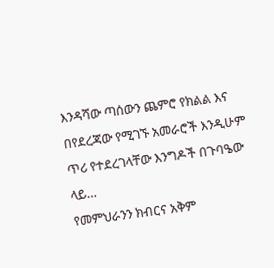እንዳሻው ጣሰውን ጨምሮ የክልል እና በየደረጃው የሚገኙ አመራሮች እንዲሁም ጥሪ የተደረገላቸው እንግዶች በጉባዔው ላይ…
የመምህራንን ክብርና አቅም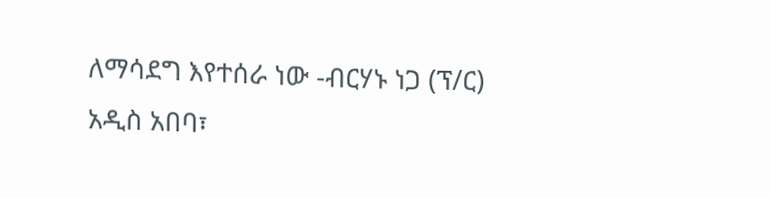ለማሳደግ እየተሰራ ነው -ብርሃኑ ነጋ (ፕ/ር)
አዲስ አበባ፣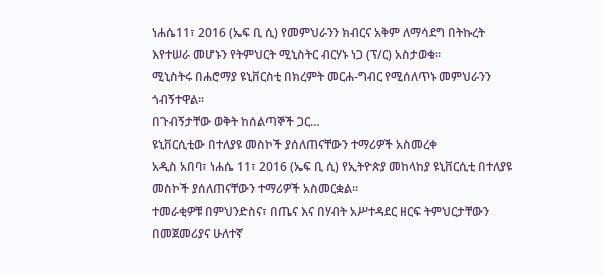ነሐሴ11፣ 2016 (ኤፍ ቢ ሲ) የመምህራንን ክብርና አቅም ለማሳደግ በትኩረት እየተሠራ መሆኑን የትምህርት ሚኒስትር ብርሃኑ ነጋ (ፕ/ር) አስታወቁ፡፡
ሚኒስትሩ በሐሮማያ ዩኒቨርስቲ በክረምት መርሐ-ግብር የሚሰለጥኑ መምህራንን ጎብኝተዋል።
በጉብኝታቸው ወቅት ከሰልጣኞች ጋር…
ዩኒቨርሲቲው በተለያዩ መስኮች ያሰለጠናቸውን ተማሪዎች አስመረቀ
አዲስ አበባ፣ ነሐሴ 11፣ 2016 (ኤፍ ቢ ሲ) የኢትዮጵያ መከላከያ ዩኒቨርሲቲ በተለያዩ መስኮች ያሰለጠናቸውን ተማሪዎች አስመርቋል፡፡
ተመራቂዎቹ በምህንድስና፣ በጤና እና በሃብት አሥተዳደር ዘርፍ ትምህርታቸውን በመጀመሪያና ሁለተኛ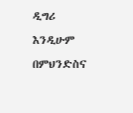ዲግሪ እንዲሁም በምህንድስና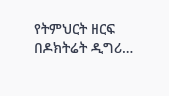የትምህርት ዘርፍ በዶክትሬት ዲግሪ…